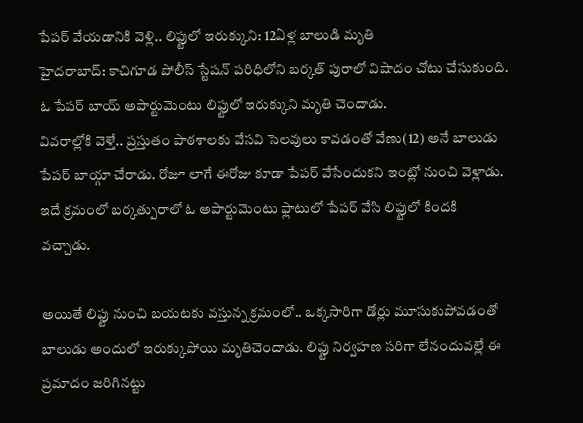పేపర్ వేయడానికి వెళ్లి.. లిఫ్టులో ఇరుక్కుని: 12ఏళ్ల బాలుడి మృతి
హైదరాబాద్: కాచిగూడ పోలీస్ స్టేషన్ పరిధిలోని బర్కత్ పురాలో విషాదం చోటు చేసుకుంది. ఓ పేపర్ బాయ్ అపార్టుమెంటు లిఫ్టులో ఇరుక్కుని మృతి చెందాడు.
వివరాల్లోకి వెళ్తే.. ప్రస్తుతం పాఠశాలకు వేసవి సెలవులు కావడంతో వేణు(12) అనే బాలుడు పేపర్ బాయ్గా చేరాడు. రోజూ లాగే ఈరోజు కూడా పేపర్ వేసేందుకని ఇంట్లో నుంచి వెళ్లాడు. ఇదే క్రమంలో బర్కత్పురాలో ఓ అపార్టుమెంటు ఫ్లాటులో పేపర్ వేసి లిఫ్టులో కిందకి వచ్చాడు.

అయితే లిఫ్టు నుంచి బయటకు వస్తున్న క్రమంలో.. ఒక్కసారిగా డోర్లు మూసుకుపోవడంతో బాలుడు అందులో ఇరుక్కుపోయి మృతిచెందాడు. లిఫ్టు నిర్వహణ సరిగా లేనందువల్లే ఈ ప్రమాదం జరిగినట్టు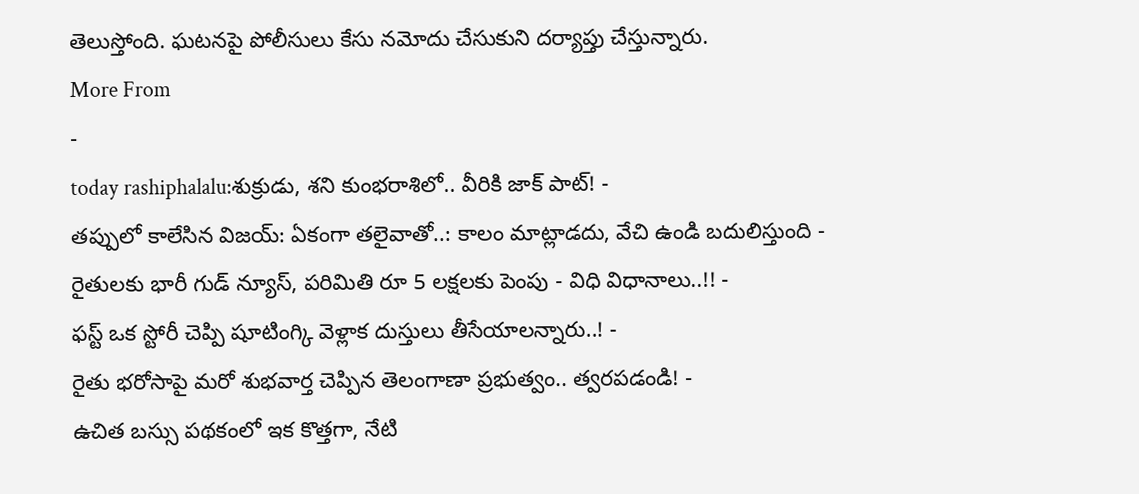తెలుస్తోంది. ఘటనపై పోలీసులు కేసు నమోదు చేసుకుని దర్యాప్తు చేస్తున్నారు.
More From
-
today rashiphalalu:శుక్రుడు, శని కుంభరాశిలో.. వీరికి జాక్ పాట్! -
తప్పులో కాలేసిన విజయ్: ఏకంగా తలైవాతో..: కాలం మాట్లాడదు, వేచి ఉండి బదులిస్తుంది -
రైతులకు భారీ గుడ్ న్యూస్, పరిమితి రూ 5 లక్షలకు పెంపు - విధి విధానాలు..!! -
ఫస్ట్ ఒక స్టోరీ చెప్పి షూటింగ్కి వెళ్లాక దుస్తులు తీసేయాలన్నారు..! -
రైతు భరోసాపై మరో శుభవార్త చెప్పిన తెలంగాణా ప్రభుత్వం.. త్వరపడండి! -
ఉచిత బస్సు పథకంలో ఇక కొత్తగా, నేటి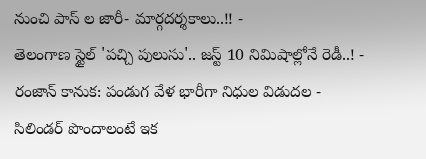నుంచి పాస్ ల జారీ- మార్గదర్శకాలు..!! -
తెలంగాణ స్టైల్ 'పచ్చి పులుసు'.. జస్ట్ 10 నిమిషాల్లోనే రెడీ..! -
రంజాన్ కానుక: పండుగ వేళ భారీగా నిధుల విడుదల -
సిలిండర్ పొందాలంటే ఇక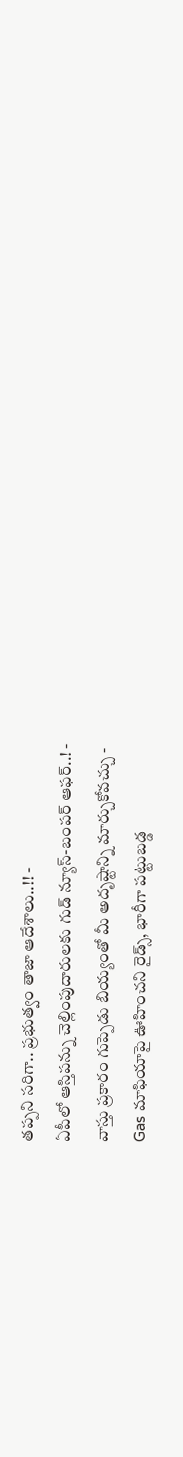తప్పని సరిగా.. ప్రభుత్వం తాజా ఆదేశాలు..!! -
ఏపీలో ఆస్తిపన్ను చెల్లింపుదారులకు గుడ్ న్యూస్-బంపర్ ఆఫర్..! -
వాస్తు ప్రకారం గుప్పెడు బియ్యంతో మీ అదృష్టాన్ని మార్చుకోవచ్చు -
Gas మాఫియాపై ఊహించని రైడ్స్, భారీగా పట్టుబడ్డ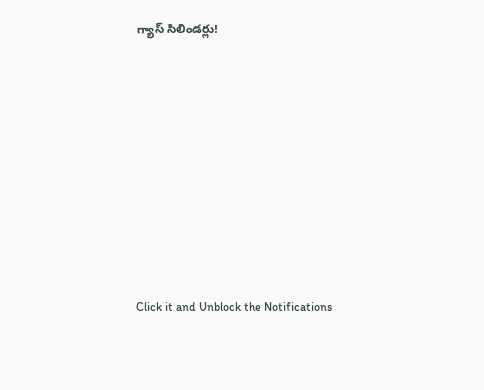గ్యాస్ సిలిండర్లు!












Click it and Unblock the Notifications